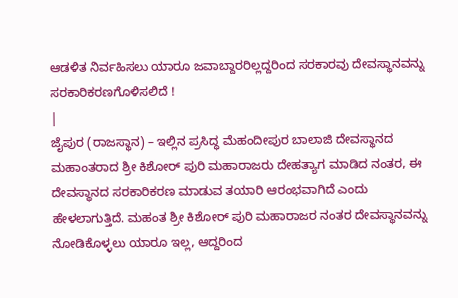ಆಡಳಿತ ನಿರ್ವಹಿಸಲು ಯಾರೂ ಜವಾಬ್ದಾರರಿಲ್ಲದ್ದರಿಂದ ಸರಕಾರವು ದೇವಸ್ಥಾನವನ್ನು ಸರಕಾರಿಕರಣಗೊಳಿಸಲಿದೆ !
|
ಜೈಪುರ (ರಾಜಸ್ಥಾನ) – ಇಲ್ಲಿನ ಪ್ರಸಿದ್ಧ ಮೆಹಂದೀಪುರ ಬಾಲಾಜಿ ದೇವಸ್ಥಾನದ ಮಹಾಂತರಾದ ಶ್ರೀ ಕಿಶೋರ್ ಪುರಿ ಮಹಾರಾಜರು ದೇಹತ್ಯಾಗ ಮಾಡಿದ ನಂತರ, ಈ ದೇವಸ್ಥಾನದ ಸರಕಾರಿಕರಣ ಮಾಡುವ ತಯಾರಿ ಆರಂಭವಾಗಿದೆ ಎಂದು ಹೇಳಲಾಗುತ್ತಿದೆ. ಮಹಂತ ಶ್ರೀ ಕಿಶೋರ್ ಪುರಿ ಮಹಾರಾಜರ ನಂತರ ದೇವಸ್ಥಾನವನ್ನು ನೋಡಿಕೊಳ್ಳಲು ಯಾರೂ ಇಲ್ಲ, ಆದ್ದರಿಂದ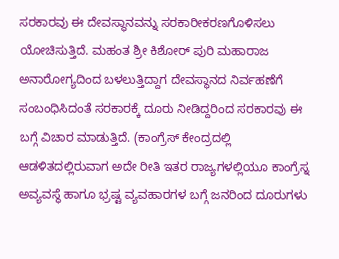ಸರಕಾರವು ಈ ದೇವಸ್ಥಾನವನ್ನು ಸರಕಾರೀಕರಣಗೊಳಿಸಲು ಯೋಚಿಸುತ್ತಿದೆ. ಮಹಂತ ಶ್ರೀ ಕಿಶೋರ್ ಪುರಿ ಮಹಾರಾಜ ಅನಾರೋಗ್ಯದಿಂದ ಬಳಲುತ್ತಿದ್ದಾಗ ದೇವಸ್ಥಾನದ ನಿರ್ವಹಣೆಗೆ ಸಂಬಂಧಿಸಿದಂತೆ ಸರಕಾರಕ್ಕೆ ದೂರು ನೀಡಿದ್ದರಿಂದ ಸರಕಾರವು ಈ ಬಗ್ಗೆ ವಿಚಾರ ಮಾಡುತ್ತಿದೆ. (ಕಾಂಗ್ರೆಸ್ ಕೇಂದ್ರದಲ್ಲಿ ಆಡಳಿತದಲ್ಲಿರುವಾಗ ಅದೇ ರೀತಿ ಇತರ ರಾಜ್ಯಗಳಲ್ಲಿಯೂ ಕಾಂಗ್ರೆಸ್ನ ಅವ್ಯವಸ್ಥೆ ಹಾಗೂ ಭ್ರಷ್ಟ ವ್ಯವಹಾರಗಳ ಬಗ್ಗೆ ಜನರಿಂದ ದೂರುಗಳು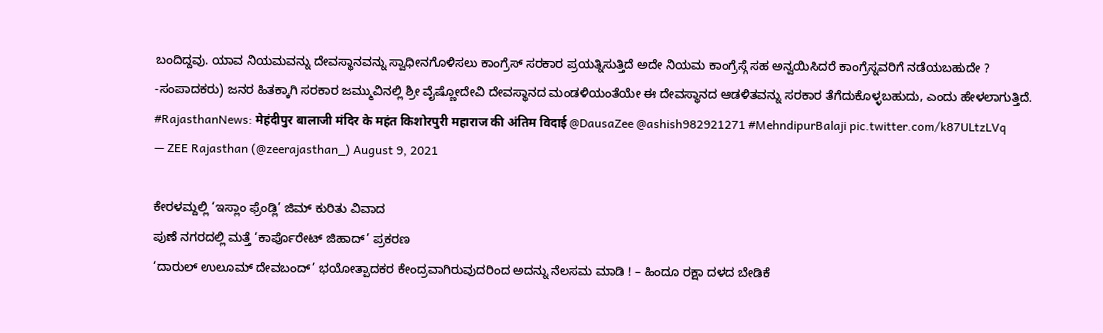ಬಂದಿದ್ದವು. ಯಾವ ನಿಯಮವನ್ನು ದೇವಸ್ಥಾನವನ್ನು ಸ್ವಾಧೀನಗೊಳಿಸಲು ಕಾಂಗ್ರೆಸ್ ಸರಕಾರ ಪ್ರಯತ್ನಿಸುತ್ತಿದೆ ಅದೇ ನಿಯಮ ಕಾಂಗ್ರೆಸ್ಗೆ ಸಹ ಅನ್ವಯಿಸಿದರೆ ಕಾಂಗ್ರೆಸ್ನವರಿಗೆ ನಡೆಯಬಹುದೇ ? -ಸಂಪಾದಕರು) ಜನರ ಹಿತಕ್ಕಾಗಿ ಸರಕಾರ ಜಮ್ಮುವಿನಲ್ಲಿ ಶ್ರೀ ವೈಷ್ಣೋದೇವಿ ದೇವಸ್ಥಾನದ ಮಂಡಳಿಯಂತೆಯೇ ಈ ದೇವಸ್ಥಾನದ ಆಡಳಿತವನ್ನು ಸರಕಾರ ತೆಗೆದುಕೊಳ್ಳಬಹುದು, ಎಂದು ಹೇಳಲಾಗುತ್ತಿದೆ.
#RajasthanNews: मेहंदीपुर बालाजी मंदिर के महंत किशोरपुरी महाराज की अंतिम विदाई @DausaZee @ashish982921271 #MehndipurBalaji pic.twitter.com/k87ULtzLVq
— ZEE Rajasthan (@zeerajasthan_) August 9, 2021

ಕೇರಳಮ್ದಲ್ಲಿ ‘ಇಸ್ಲಾಂ ಫ್ರೆಂಡ್ಲಿ’ ಜಿಮ್ ಕುರಿತು ವಿವಾದ
ಪುಣೆ ನಗರದಲ್ಲಿ ಮತ್ತೆ ‘ಕಾರ್ಪೊರೇಟ್ ಜಿಹಾದ್’ ಪ್ರಕರಣ
‘ದಾರುಲ್ ಉಲೂಮ್ ದೇವಬಂದ್’ ಭಯೋತ್ಪಾದಕರ ಕೇಂದ್ರವಾಗಿರುವುದರಿಂದ ಅದನ್ನು ನೆಲಸಮ ಮಾಡಿ ! – ಹಿಂದೂ ರಕ್ಷಾ ದಳದ ಬೇಡಿಕೆ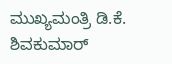ಮುಖ್ಯಮಂತ್ರಿ ಡಿ.ಕೆ. ಶಿವಕುಮಾರ್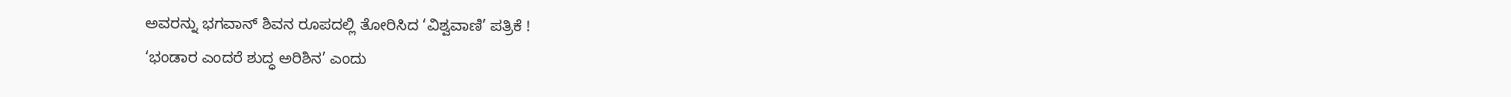ಅವರನ್ನು ಭಗವಾನ್ ಶಿವನ ರೂಪದಲ್ಲಿ ತೋರಿಸಿದ ‘ವಿಶ್ವವಾಣಿ’ ಪತ್ರಿಕೆ !
‘ಭಂಡಾರ ಎಂದರೆ ಶುದ್ಧ ಅರಿಶಿನ’ ಎಂದು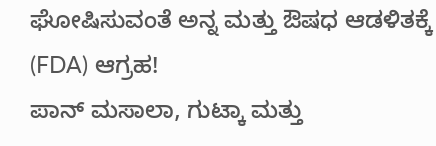ಘೋಷಿಸುವಂತೆ ಅನ್ನ ಮತ್ತು ಔಷಧ ಆಡಳಿತಕ್ಕೆ (FDA) ಆಗ್ರಹ!
ಪಾನ್ ಮಸಾಲಾ, ಗುಟ್ಕಾ ಮತ್ತು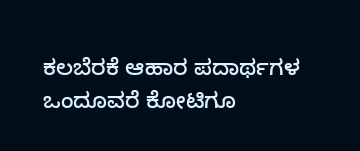ಕಲಬೆರಕೆ ಆಹಾರ ಪದಾರ್ಥಗಳ ಒಂದೂವರೆ ಕೋಟಿಗೂ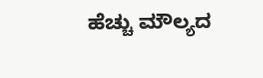ಹೆಚ್ಚು ಮೌಲ್ಯದ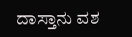ದಾಸ್ತಾನು ವಶ